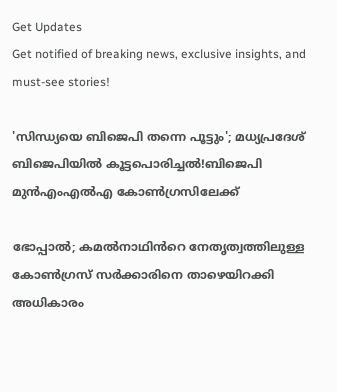Get Updates
Get notified of breaking news, exclusive insights, and must-see stories!

'സിന്ധ്യയെ ബിജെപി തന്നെ പൂട്ടും'; മധ്യപ്രദേശ് ബിജെപിയിൽ കൂട്ടപൊരിച്ചൽ!ബിജെപി മുൻഎംഎൽഎ കോൺഗ്രസിലേക്ക്

ഭോപ്പാൽ; കമൽനാഥിൻറെ നേതൃത്വത്തിലുള്ള കോൺഗ്രസ് സർക്കാരിനെ താഴെയിറക്കി അധികാരം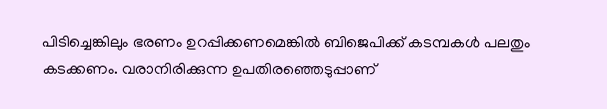പിടിച്ചെങ്കിലും ഭരണം ഉറപ്പിക്കണമെങ്കിൽ ബിജെപിക്ക് കടമ്പകൾ പലതും കടക്കണം. വരാനിരിക്കുന്ന ഉപതിരഞ്ഞെടുപ്പാണ്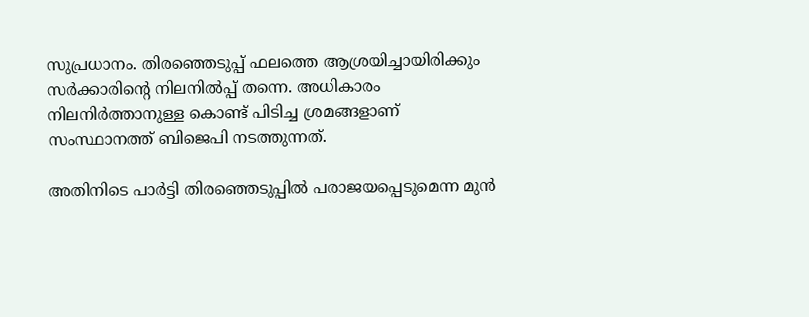സുപ്രധാനം. തിരഞ്ഞെടുപ്പ് ഫലത്തെ ആശ്രയിച്ചായിരിക്കും സർക്കാരിന്റെ നിലനിൽപ്പ് തന്നെ. അധികാരം നിലനിർത്താനുള്ള കൊണ്ട് പിടിച്ച ശ്രമങ്ങളാണ് സംസ്ഥാനത്ത് ബിജെപി നടത്തുന്നത്.

അതിനിടെ പാർട്ടി തിരഞ്ഞെടുപ്പിൽ പരാജയപ്പെടുമെന്ന മുൻ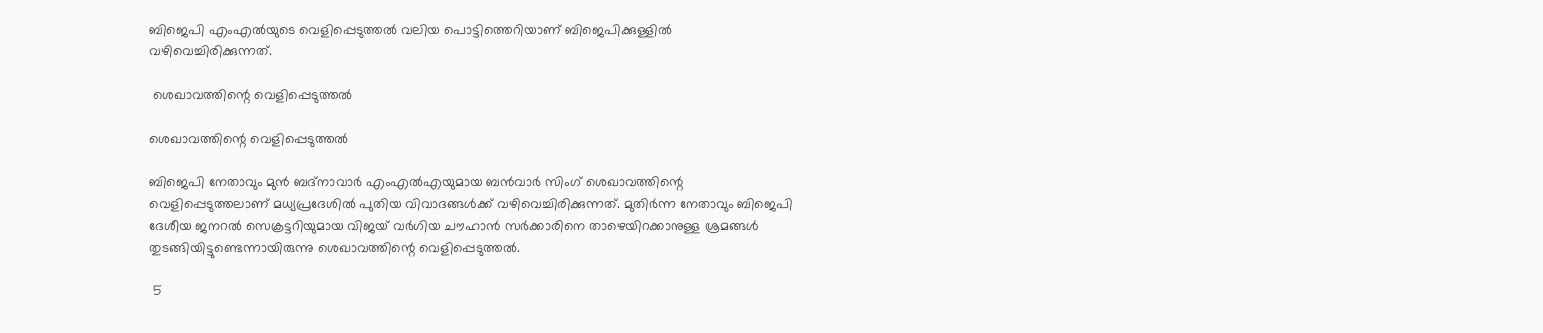ബിജെപി എംഎൽയുടെ വെളിപ്പെടുത്തൽ വലിയ പൊട്ടിത്തെറിയാണ് ബിജെപിക്കുള്ളിൽ വഴിവെച്ചിരിക്കുന്നത്.

 ശെഖാവത്തിന്റെ വെളിപ്പെടുത്തൽ

ശെഖാവത്തിന്റെ വെളിപ്പെടുത്തൽ

ബിജെപി നേതാവും മുൻ ബദ്നാവാർ എംഎൽഎയുമായ ബൻവാർ സിംഗ് ശെഖാവത്തിന്റെ വെളിപ്പെടുത്തലാണ് മധ്യപ്രദേശിൽ പുതിയ വിവാദങ്ങൾക്ക് വഴിവെച്ചിരിക്കുന്നത്. മുതിർന്ന നേതാവും ബിജെപി ദേശീയ ജനറൽ സെക്രട്ടറിയുമായ വിജയ് വർഗിയ ചൗഹാൻ സർക്കാരിനെ താഴെയിറക്കാനുള്ള ശ്രമങ്ങൾ തുടങ്ങിയിട്ടുണ്ടെന്നായിരുന്നു ശെഖാവത്തിന്റെ വെളിപ്പെടുത്തൽ.

 5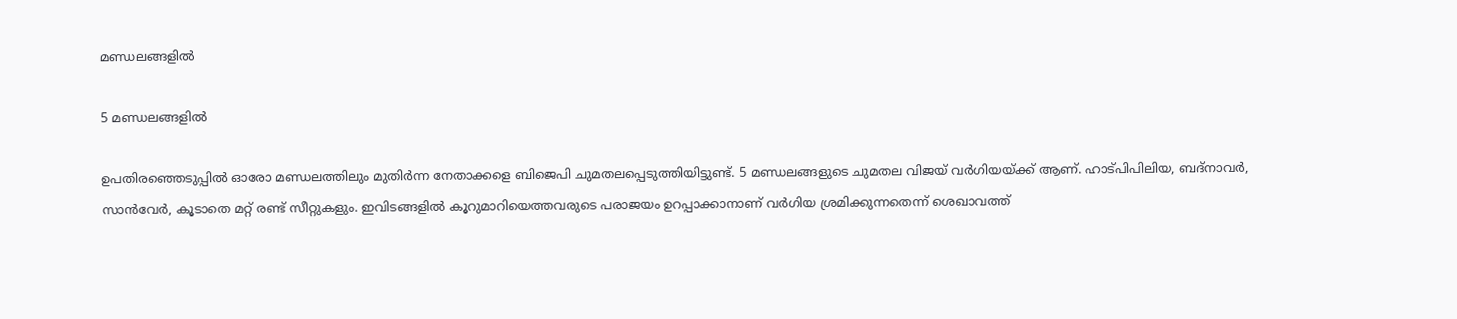മണ്ഡലങ്ങളിൽ

5 മണ്ഡലങ്ങളിൽ

ഉപതിരഞ്ഞെടുപ്പിൽ ഓരോ മണ്ഡലത്തിലും മുതിർന്ന നേതാക്കളെ ബിജെപി ചുമതലപ്പെടുത്തിയിട്ടുണ്ട്. 5 മണ്ഡലങ്ങളുടെ ചുമതല വിജയ് വർഗിയയ്ക്ക് ആണ്. ഹാട്പിപിലിയ, ബദ്നാവർ, സാൻവേർ, കൂടാതെ മറ്റ് രണ്ട് സീറ്റുകളും. ഇവിടങ്ങളിൽ കൂറുമാറിയെത്തവരുടെ പരാജയം ഉറപ്പാക്കാനാണ് വർഗിയ ശ്രമിക്കുന്നതെന്ന് ശെഖാവത്ത്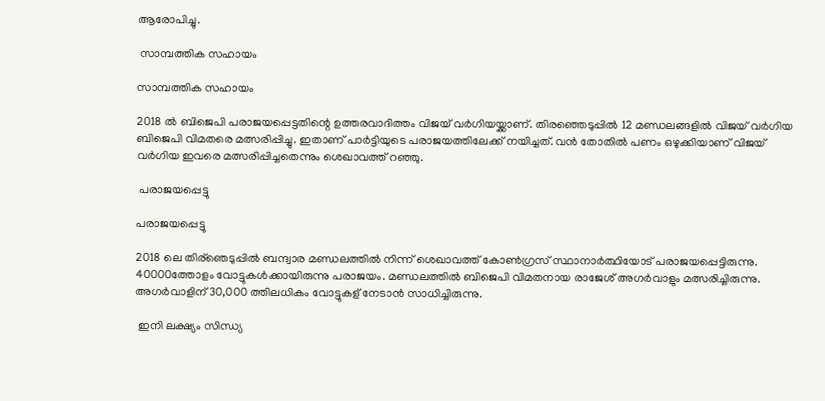ആരോപിച്ചു.

 സാമ്പത്തിക സഹായം

സാമ്പത്തിക സഹായം

2018 ൽ ബിജെപി പരാജയപ്പെട്ടതിന്റെ ഉത്തരവാദിത്തം വിജയ് വർഗിയയ്ക്കാണ്. തിരഞ്ഞെടുപ്പിൽ 12 മണ്ഡലങ്ങളിൽ വിജയ് വർഗിയ ബിജെപി വിമതരെ മത്സരിപ്പിച്ചു. ഇതാണ് പാർട്ടിയുടെ പരാജയത്തിലേക്ക് നയിച്ചത്. വൻ തോതിൽ പണം ഒഴുക്കിയാണ് വിജയ് വർഗിയ ഇവരെ മത്സരിപ്പിച്ചതെന്നും ശെഖാവത്ത് റഞ്ഞു.

 പരാജയപ്പെട്ടു

പരാജയപ്പെട്ടു

2018 ലെ തിര‍്ഞെടുപ്പിൽ ബന്ദ്വാര മണ്ഡലത്തിൽ നിന്ന് ശെഖാവത്ത് കോൺഗ്രസ് സ്ഥാനാർത്ഥിയോട് പരാജയപ്പെട്ടിരുന്നു. 40000ത്തോളം വോട്ടുകൾക്കായിരുന്നു പരാജയം. മണ്ഡലത്തിൽ ബിജെപി വിമതനായ രാജേശ് അഗർവാളും മത്സരിച്ചിരുന്നു. അഗർവാളിന് 30,000 ത്തിലധികം വോട്ടുകള്‌ നേടാൻ സാധിച്ചിരുന്നു.

 ഇനി ലക്ഷ്യം സിന്ധ്യ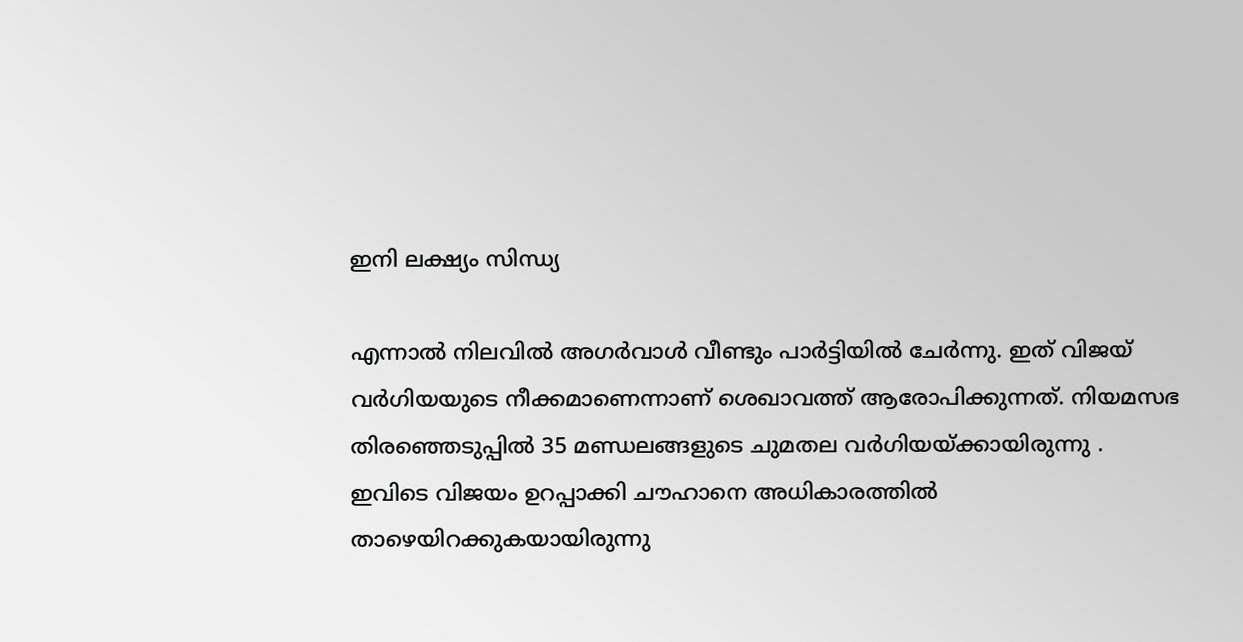ഇനി ലക്ഷ്യം സിന്ധ്യ

എന്നാൽ നിലവിൽ അഗർവാൾ വീണ്ടും പാർട്ടിയിൽ ചേർന്നു. ഇത് വിജയ് വർഗിയയുടെ നീക്കമാണെന്നാണ് ശെഖാവത്ത് ആരോപിക്കുന്നത്. നിയമസഭ തിരഞ്ഞെടുപ്പിൽ 35 മണ്ഡലങ്ങളുടെ ചുമതല വർഗിയയ്ക്കായിരുന്നു . ഇവിടെ വിജയം ഉറപ്പാക്കി ചൗഹാനെ അധികാരത്തിൽ താഴെയിറക്കുകയായിരുന്നു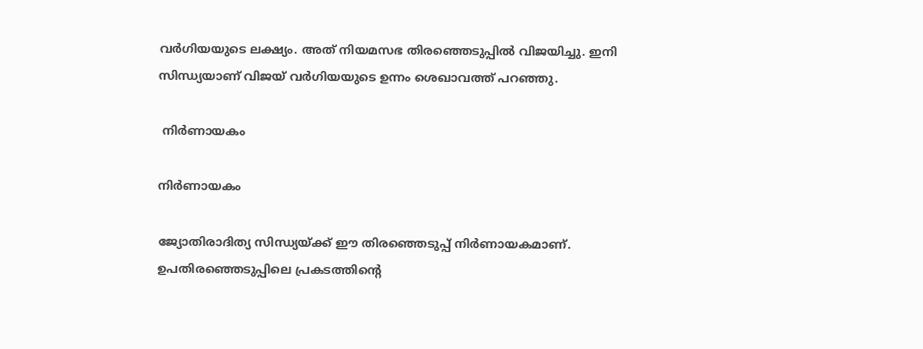വർഗിയയുടെ ലക്ഷ്യം. അത് നിയമസഭ തിരഞ്ഞെടുപ്പിൽ വിജയിച്ചു. ഇനി സിന്ധ്യയാണ് വിജയ് വർഗിയയുടെ ഉന്നം ശെഖാവത്ത് പറഞ്ഞു.

 നിർണായകം

നിർണായകം

ജ്യോതിരാദിത്യ സിന്ധ്യയ്ക്ക് ഈ തിരഞ്ഞെടുപ്പ് നിർണായകമാണ്. ഉപതിരഞ്ഞെടുപ്പിലെ പ്രകടത്തിന്റെ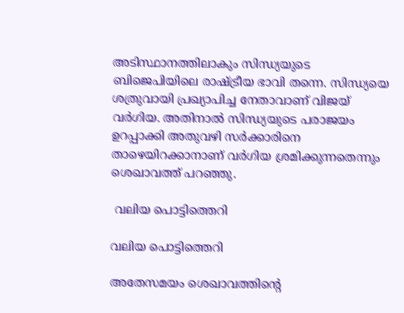അടിസ്ഥാനത്തിലാകും സിന്ധ്യയുടെ ബിജെപിയിലെ രാഷ്ട്രീയ ഭാവി തന്നെ. സിന്ധ്യയെ ശത്രുവായി പ്രഖ്യാപിച്ച നേതാവാണ് വിജയ് വർഗിയ. അതിനാൽ സിന്ധ്യയുടെ പരാജയം ഉറപ്പാക്കി അതുവഴി സർക്കാരിനെ താഴെയിറക്കാനാണ് വർഗിയ ശ്രമിക്കുന്നതെന്നും ശെഖാവത്ത് പറഞ്ഞു.

 വലിയ പൊട്ടിത്തെറി

വലിയ പൊട്ടിത്തെറി

അതേസമയം ശെഖാവത്തിന്റെ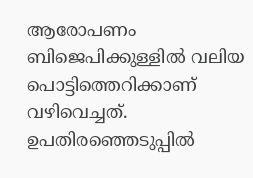ആരോപണം ബിജെപിക്കുള്ളിൽ വലിയ പൊട്ടിത്തെറിക്കാണ് വഴിവെച്ചത്. ഉപതിരഞ്ഞെടുപ്പിൽ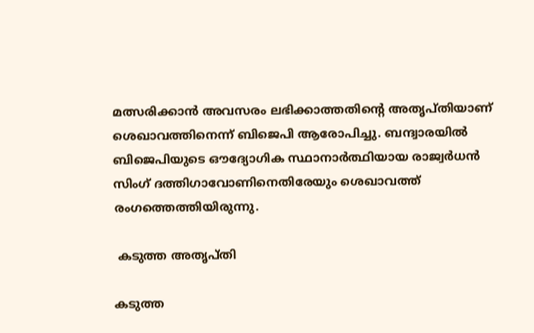മത്സരിക്കാൻ അവസരം ലഭിക്കാത്തതിന്റെ അതൃപ്തിയാണ് ശെഖാവത്തിനെന്ന് ബിജെപി ആരോപിച്ചു. ബന്ദ്വാരയിൽ ബിജെപിയുടെ ഔദ്യോഗിക സ്ഥാനാർത്ഥിയായ രാജ്വർധൻ സിംഗ് ദത്തിഗാവോണിനെതിരേയും ശെഖാവത്ത് രംഗത്തെത്തിയിരുന്നു.

 കടുത്ത അതൃപ്തി

കടുത്ത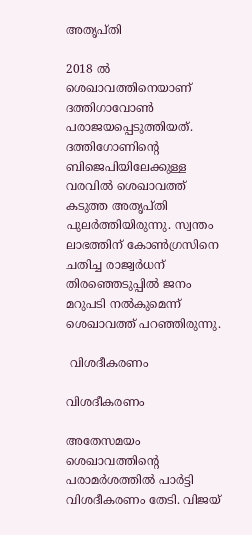അതൃപ്തി

2018 ൽ ശെഖാവത്തിനെയാണ് ദത്തിഗാവോൺ പരാജയപ്പെടുത്തിയത്. ദത്തിഗോണിന്റെ ബിജെപിയിലേക്കുള്ള വരവിൽ ശെഖാവത്ത് കടുത്ത അതൃപ്തി പുലർത്തിയിരുന്നു. സ്വന്തം ലാഭത്തിന് കോൺഗ്രസിനെ ചതിച്ച രാജ്വർധന് തിരഞ്ഞെടുപ്പിൽ ജനം മറുപടി നൽകുമെന്ന് ശെഖാവത്ത് പറഞ്ഞിരുന്നു.

 വിശദീകരണം

വിശദീകരണം

അതേസമയം ശെഖാവത്തിന്റെ പരാമർശത്തിൽ പാർട്ടി വിശദീകരണം തേടി. വിജയ്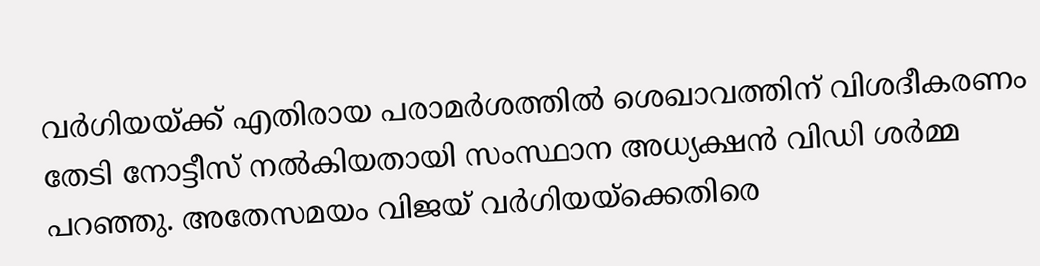വർഗിയയ്ക്ക് എതിരായ പരാമർശത്തിൽ ശെഖാവത്തിന് വിശദീകരണം തേടി നോട്ടീസ് നൽകിയതായി സംസ്ഥാന അധ്യക്ഷൻ വിഡി ശർമ്മ പറഞ്ഞു. അതേസമയം വിജയ് വർഗിയയ്ക്കെതിരെ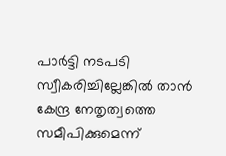പാർട്ടി നടപടി സ്വീകരിച്ചില്ലേങ്കിൽ താൻ കേന്ദ്ര നേതൃത്വത്തെ സമീപിക്കുമെന്ന്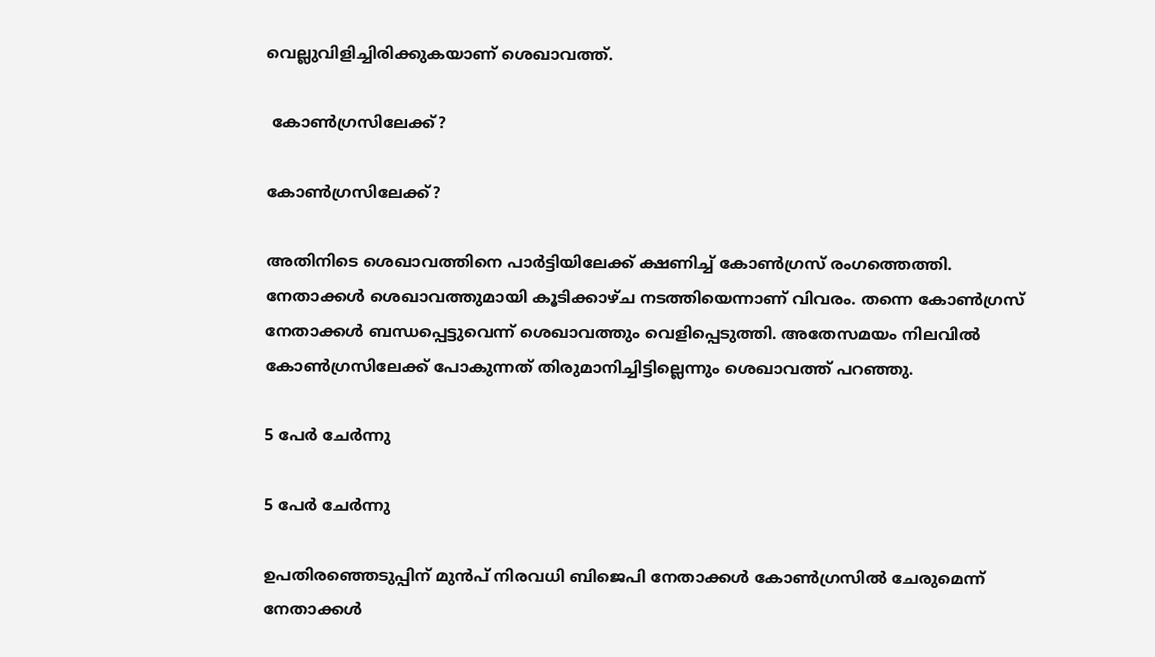വെല്ലുവിളിച്ചിരിക്കുകയാണ് ശെഖാവത്ത്.

 കോൺഗ്രസിലേക്ക്?

കോൺഗ്രസിലേക്ക്?

അതിനിടെ ശെഖാവത്തിനെ പാർട്ടിയിലേക്ക് ക്ഷണിച്ച് കോൺഗ്രസ് രംഗത്തെത്തി. നേതാക്കൾ ശെഖാവത്തുമായി കൂടിക്കാഴ്ച നടത്തിയെന്നാണ് വിവരം. തന്നെ കോൺഗ്രസ് നേതാക്കൾ ബന്ധപ്പെട്ടുവെന്ന് ശെഖാവത്തും വെളിപ്പെടുത്തി. അതേസമയം നിലവിൽ കോൺഗ്രസിലേക്ക് പോകുന്നത് തിരുമാനിച്ചിട്ടില്ലെന്നും ശെഖാവത്ത് പറഞ്ഞു.

5 പേർ ചേർന്നു

5 പേർ ചേർന്നു

ഉപതിരഞ്ഞെടുപ്പിന് മുൻപ് നിരവധി ബിജെപി നേതാക്കൾ കോൺഗ്രസിൽ ചേരുമെന്ന് നേതാക്കൾ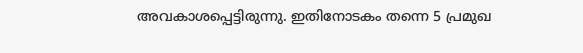അവകാശപ്പെട്ടിരുന്നു. ഇതിനോടകം തന്നെ 5 പ്രമുഖ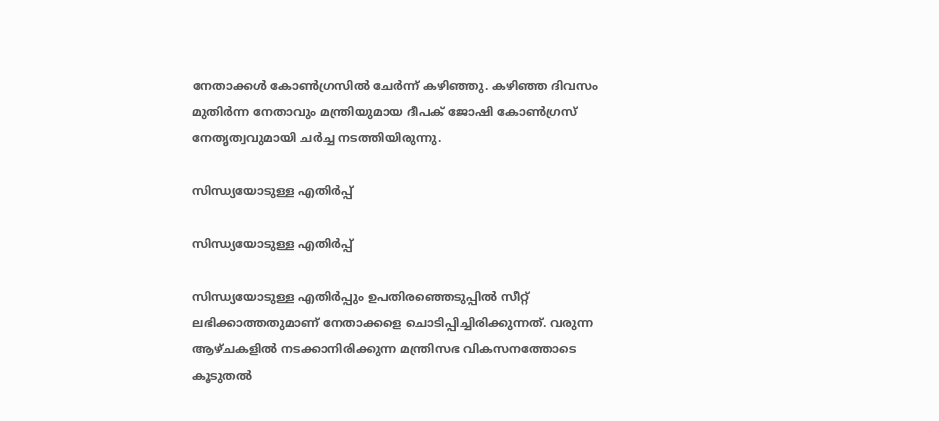നേതാക്കൾ കോൺഗ്രസിൽ ചേർന്ന് കഴിഞ്ഞു. കഴിഞ്ഞ ദിവസം മുതിർന്ന നേതാവും മന്ത്രിയുമായ ദീപക് ജോഷി കോൺഗ്രസ് നേതൃത്വവുമായി ചർച്ച നടത്തിയിരുന്നു.

സിന്ധ്യയോടുള്ള എതിർപ്പ്

സിന്ധ്യയോടുള്ള എതിർപ്പ്

സിന്ധ്യയോടുള്ള എതിർപ്പും ഉപതിരഞ്ഞെടുപ്പിൽ സീറ്റ് ലഭിക്കാത്തതുമാണ് നേതാക്കളെ ചൊടിപ്പിച്ചിരിക്കുന്നത്. വരുന്ന ആഴ്ചകളിൽ നടക്കാനിരിക്കുന്ന മന്ത്രിസഭ വികസനത്തോടെ കൂടുതൽ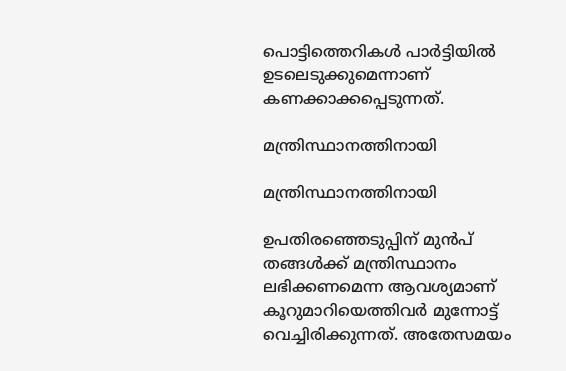പൊട്ടിത്തെറികൾ പാർട്ടിയിൽ ഉടലെടുക്കുമെന്നാണ് കണക്കാക്കപ്പെടുന്നത്.

മന്ത്രിസ്ഥാനത്തിനായി

മന്ത്രിസ്ഥാനത്തിനായി

ഉപതിരഞ്ഞെടുപ്പിന് മുൻപ് തങ്ങൾക്ക് മന്ത്രിസ്ഥാനം ലഭിക്കണമെന്ന ആവശ്യമാണ് കൂറുമാറിയെത്തിവർ മുന്നോട്ട് വെച്ചിരിക്കുന്നത്. അതേസമയം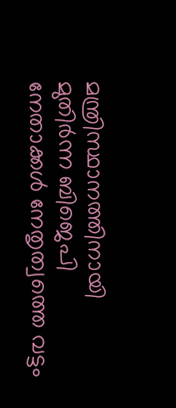മന്ത്രിസ്ഥാനത്തിനായി മുതിർന്ന ബിജെപി നേതാക്കൾ നേതൃത്വത്തെ വട്ടം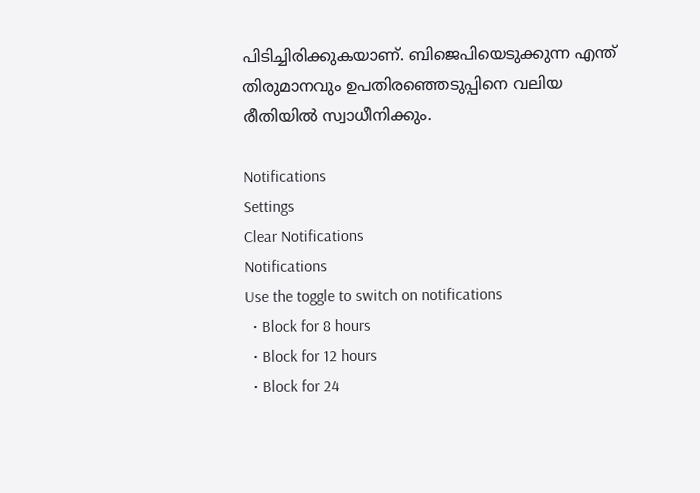പിടിച്ചിരിക്കുകയാണ്. ബിജെപിയെടുക്കുന്ന എന്ത് തിരുമാനവും ഉപതിരഞ്ഞെടുപ്പിനെ വലിയ രീതിയിൽ സ്വാധീനിക്കും.

Notifications
Settings
Clear Notifications
Notifications
Use the toggle to switch on notifications
  • Block for 8 hours
  • Block for 12 hours
  • Block for 24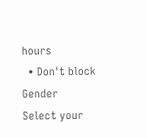hours
  • Don't block
Gender
Select your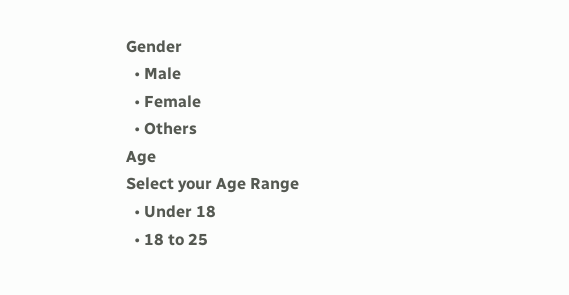Gender
  • Male
  • Female
  • Others
Age
Select your Age Range
  • Under 18
  • 18 to 25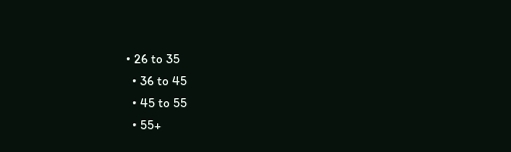• 26 to 35
  • 36 to 45
  • 45 to 55
  • 55+